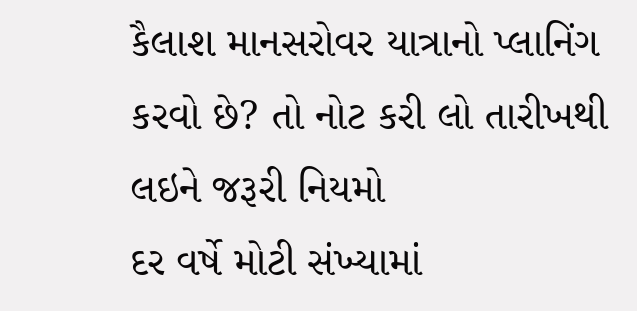કૈલાશ માનસરોવર યાત્રાનો પ્લાનિંગ કરવો છે? તો નોટ કરી લો તારીખથી લઇને જરૂરી નિયમો
દર વર્ષે મોટી સંખ્યામાં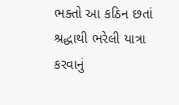ભક્તો આ કઠિન છતાં શ્રદ્ધાથી ભરેલી યાત્રા કરવાનું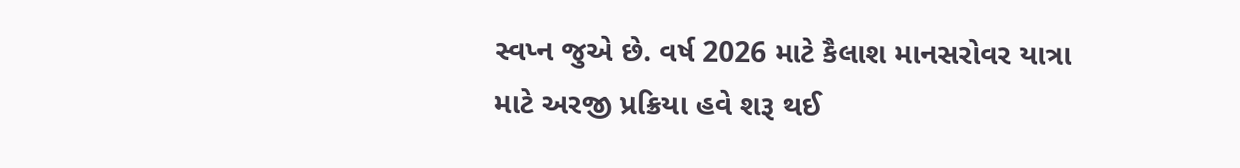સ્વપ્ન જુએ છે. વર્ષ 2026 માટે કૈલાશ માનસરોવર યાત્રા માટે અરજી પ્રક્રિયા હવે શરૂ થઈ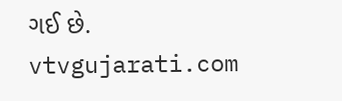ગઈ છે.
vtvgujarati.com